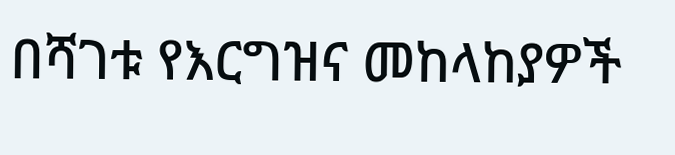በሻገቱ የእርግዝና መከላከያዎች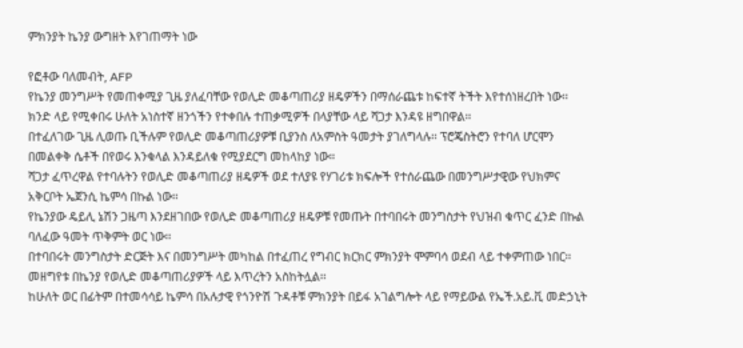ምክንያት ኬንያ ውግዘት እየገጠማት ነው

የፎቶው ባለመብት, AFP
የኬንያ መንግሥት የመጠቀሚያ ጊዜ ያለፈባቸው የወሊድ መቆጣጠሪያ ዘዴዎችን በማሰራጨቱ ከፍተኛ ትችት እየተሰነዘረበት ነው፡፡
ክንድ ላይ የሚቀበሩ ሁለት አነስተኛ ዘንጎችን የተቀበሉ ተጠቃሚዎች በላያቸው ላይ ሻጋታ እንዳዩ ዘግበዋል፡፡
በተፈለገው ጊዜ ሊወጡ ቢችሉም የወሊድ መቆጣጠሪያዎቹ ቢያንስ ለአምስት ዓመታት ያገለግላሉ፡፡ ፕሮጄስትሮን የተባለ ሆርሞን በመልቀቅ ሴቶች በየወሩ እንቁላል እንዳይለቁ የሚያደርግ መከላከያ ነው።
ሻጋታ ፈጥረዋል የተባሉትን የወሊድ መቆጣጠሪያ ዘዴዎች ወደ ተለያዩ የሃገሪቱ ክፍሎች የተሰራጨው በመንግሥታዊው የህክምና አቅርቦት ኤጀንሲ ኬምሳ በኩል ነው፡፡
የኬንያው ዴይሊ ኔሽን ጋዜጣ እንደዘገበው የወሊድ መቆጣጠሪያ ዘዴዎቹ የመጡት በተባበሩት መንግስታት የህዝብ ቁጥር ፈንድ በኩል ባለፈው ዓመት ጥቅምት ወር ነው፡፡
በተባበሩት መንግስታት ድርጅት እና በመንግሥት መካከል በተፈጠረ የግብር ክርክር ምክንያት ሞምባሳ ወደብ ላይ ተቀምጠው ነበር፡፡
መዘግየቱ በኬንያ የወሊድ መቆጣጠሪያዎች ላይ እጥረትን አስከትሏል፡፡
ከሁለት ወር በፊትም በተመሳሳይ ኬምሳ በአሉታዊ የጎንዮሽ ጉዳቶቹ ምክንያት በይፋ አገልግሎት ላይ የማይውል የኤች.አይ.ቪ መድኃኒት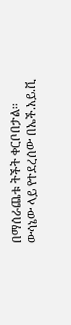በማሰራጨቱ ትችት ቀርቦበታል፡፡
ውሳኔው ላይ የተደረሰው በኤች.አይ.ቪ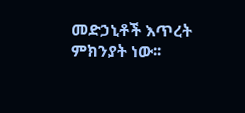መድኃኒቶች እጥረት ምክንያት ነው፡፡